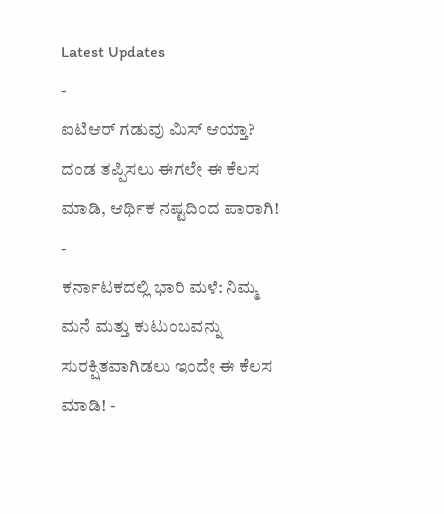Latest Updates
-
ಐಟಿಆರ್ ಗಡುವು ಮಿಸ್ ಆಯ್ತಾ? ದಂಡ ತಪ್ಪಿಸಲು ಈಗಲೇ ಈ ಕೆಲಸ ಮಾಡಿ, ಆರ್ಥಿಕ ನಷ್ಟದಿಂದ ಪಾರಾಗಿ! -
ಕರ್ನಾಟಕದಲ್ಲಿ ಭಾರಿ ಮಳೆ: ನಿಮ್ಮ ಮನೆ ಮತ್ತು ಕುಟುಂಬವನ್ನು ಸುರಕ್ಷಿತವಾಗಿಡಲು ಇಂದೇ ಈ ಕೆಲಸ ಮಾಡಿ! -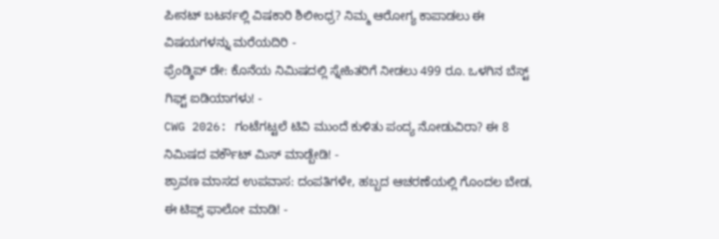ಪೀನಟ್ ಬಟರ್ನಲ್ಲಿ ವಿಷಕಾರಿ ಶಿಲೀಂಧ್ರ? ನಿಮ್ಮ ಆರೋಗ್ಯ ಕಾಪಾಡಲು ಈ ವಿಷಯಗಳನ್ನು ಮರೆಯದಿರಿ -
ಫ್ರೆಂಡ್ಶಿಪ್ ಡೇ: ಕೊನೆಯ ನಿಮಿಷದಲ್ಲಿ ಸ್ನೇಹಿತರಿಗೆ ನೀಡಲು 499 ರೂ. ಒಳಗಿನ ಬೆಸ್ಟ್ ಗಿಫ್ಟ್ ಐಡಿಯಾಗಳು! -
CWG 2026: ಗಂಟೆಗಟ್ಟಲೆ ಟಿವಿ ಮುಂದೆ ಕುಳಿತು ಪಂದ್ಯ ನೋಡುವಿರಾ? ಈ 8 ನಿಮಿಷದ ವರ್ಕೌಟ್ ಮಿಸ್ ಮಾಡ್ಬೇಡಿ! -
ಶ್ರಾವಣ ಮಾಸದ ಉಪವಾಸ: ದಂಪತಿಗಳೇ, ಹಬ್ಬದ ಆಚರಣೆಯಲ್ಲಿ ಗೊಂದಲ ಬೇಡ, ಈ ಟಿಪ್ಸ್ ಫಾಲೋ ಮಾಡಿ! -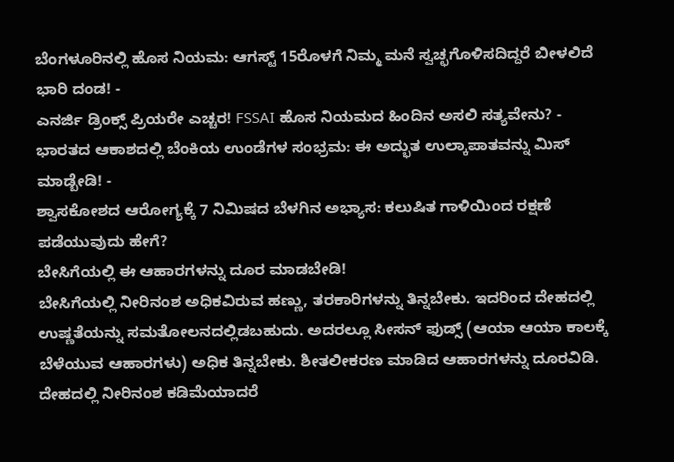ಬೆಂಗಳೂರಿನಲ್ಲಿ ಹೊಸ ನಿಯಮ: ಆಗಸ್ಟ್ 15ರೊಳಗೆ ನಿಮ್ಮ ಮನೆ ಸ್ವಚ್ಛಗೊಳಿಸದಿದ್ದರೆ ಬೀಳಲಿದೆ ಭಾರಿ ದಂಡ! -
ಎನರ್ಜಿ ಡ್ರಿಂಕ್ಸ್ ಪ್ರಿಯರೇ ಎಚ್ಚರ! FSSAI ಹೊಸ ನಿಯಮದ ಹಿಂದಿನ ಅಸಲಿ ಸತ್ಯವೇನು? -
ಭಾರತದ ಆಕಾಶದಲ್ಲಿ ಬೆಂಕಿಯ ಉಂಡೆಗಳ ಸಂಭ್ರಮ: ಈ ಅದ್ಭುತ ಉಲ್ಕಾಪಾತವನ್ನು ಮಿಸ್ ಮಾಡ್ಬೇಡಿ! -
ಶ್ವಾಸಕೋಶದ ಆರೋಗ್ಯಕ್ಕೆ 7 ನಿಮಿಷದ ಬೆಳಗಿನ ಅಭ್ಯಾಸ: ಕಲುಷಿತ ಗಾಳಿಯಿಂದ ರಕ್ಷಣೆ ಪಡೆಯುವುದು ಹೇಗೆ?
ಬೇಸಿಗೆಯಲ್ಲಿ ಈ ಆಹಾರಗಳನ್ನು ದೂರ ಮಾಡಬೇಡಿ!
ಬೇಸಿಗೆಯಲ್ಲಿ ನೀರಿನಂಶ ಅಧಿಕವಿರುವ ಹಣ್ಣು, ತರಕಾರಿಗಳನ್ನು ತಿನ್ನಬೇಕು. ಇದರಿಂದ ದೇಹದಲ್ಲಿ ಉಷ್ಣತೆಯನ್ನು ಸಮತೋಲನದಲ್ಲಿಡಬಹುದು. ಅದರಲ್ಲೂ ಸೀಸನ್ ಫುಡ್ಸ್ (ಆಯಾ ಆಯಾ ಕಾಲಕ್ಕೆ ಬೆಳೆಯುವ ಆಹಾರಗಳು) ಅಧಿಕ ತಿನ್ನಬೇಕು. ಶೀತಲೀಕರಣ ಮಾಡಿದ ಆಹಾರಗಳನ್ನು ದೂರವಿಡಿ.
ದೇಹದಲ್ಲಿ ನೀರಿನಂಶ ಕಡಿಮೆಯಾದರೆ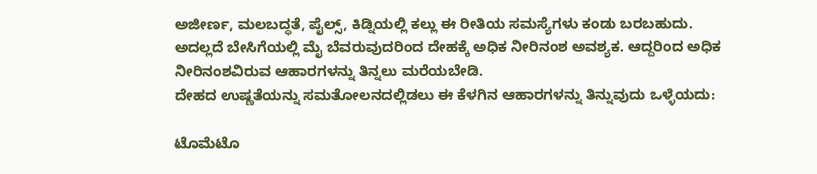ಅಜೀರ್ಣ, ಮಲಬದ್ಧತೆ, ಪೈಲ್ಸ್, ಕಿಡ್ನಿಯಲ್ಲಿ ಕಲ್ಲು ಈ ರೀತಿಯ ಸಮಸ್ಯೆಗಳು ಕಂಡು ಬರಬಹುದು. ಅದಲ್ಲದೆ ಬೇಸಿಗೆಯಲ್ಲಿ ಮೈ ಬೆವರುವುದರಿಂದ ದೇಹಕ್ಕೆ ಅಧಿಕ ನೀರಿನಂಶ ಅವಶ್ಯಕ. ಆದ್ದರಿಂದ ಅಧಿಕ ನೀರಿನಂಶವಿರುವ ಆಹಾರಗಳನ್ನು ತಿನ್ನಲು ಮರೆಯಬೇಡಿ.
ದೇಹದ ಉಷ್ಣತೆಯನ್ನು ಸಮತೋಲನದಲ್ಲಿಡಲು ಈ ಕೆಳಗಿನ ಆಹಾರಗಳನ್ನು ತಿನ್ನುವುದು ಒಳ್ಳೆಯದು:

ಟೊಮೆಟೊ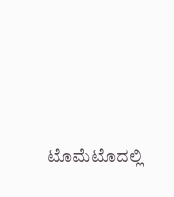ಟೊಮೆಟೊದಲ್ಲಿ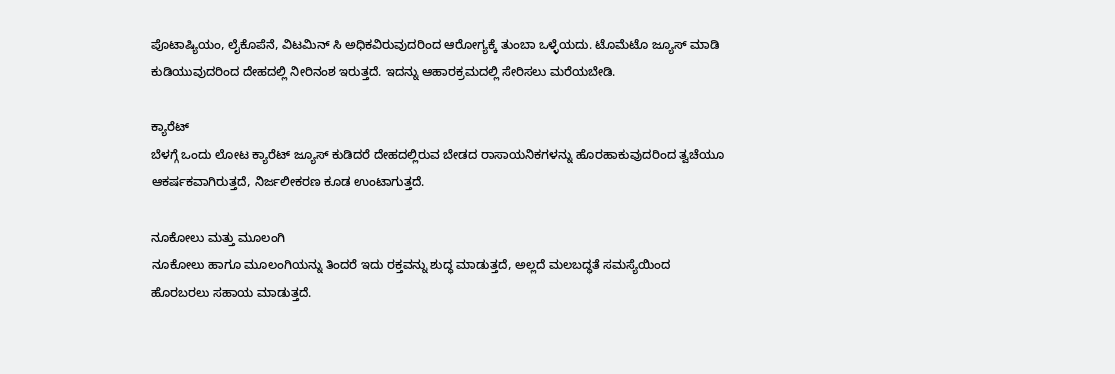ಪೊಟಾಷ್ಯಿಯಂ, ಲೈಕೊಪೆನೆ, ವಿಟಮಿನ್ ಸಿ ಅಧಿಕವಿರುವುದರಿಂದ ಆರೋಗ್ಯಕ್ಕೆ ತುಂಬಾ ಒಳ್ಳೆಯದು. ಟೊಮೆಟೊ ಜ್ಯೂಸ್ ಮಾಡಿ ಕುಡಿಯುವುದರಿಂದ ದೇಹದಲ್ಲಿ ನೀರಿನಂಶ ಇರುತ್ತದೆ. ಇದನ್ನು ಆಹಾರಕ್ರಮದಲ್ಲಿ ಸೇರಿಸಲು ಮರೆಯಬೇಡಿ.

ಕ್ಯಾರೆಟ್
ಬೆಳಗ್ಗೆ ಒಂದು ಲೋಟ ಕ್ಯಾರೆಟ್ ಜ್ಯೂಸ್ ಕುಡಿದರೆ ದೇಹದಲ್ಲಿರುವ ಬೇಡದ ರಾಸಾಯನಿಕಗಳನ್ನು ಹೊರಹಾಕುವುದರಿಂದ ತ್ವಚೆಯೂ ಆಕರ್ಷಕವಾಗಿರುತ್ತದೆ, ನಿರ್ಜಲೀಕರಣ ಕೂಡ ಉಂಟಾಗುತ್ತದೆ.

ನೂಕೋಲು ಮತ್ತು ಮೂಲಂಗಿ
ನೂಕೋಲು ಹಾಗೂ ಮೂಲಂಗಿಯನ್ನು ತಿಂದರೆ ಇದು ರಕ್ತವನ್ನು ಶುದ್ಧ ಮಾಡುತ್ತದೆ, ಅಲ್ಲದೆ ಮಲಬದ್ಧತೆ ಸಮಸ್ಯೆಯಿಂದ ಹೊರಬರಲು ಸಹಾಯ ಮಾಡುತ್ತದೆ.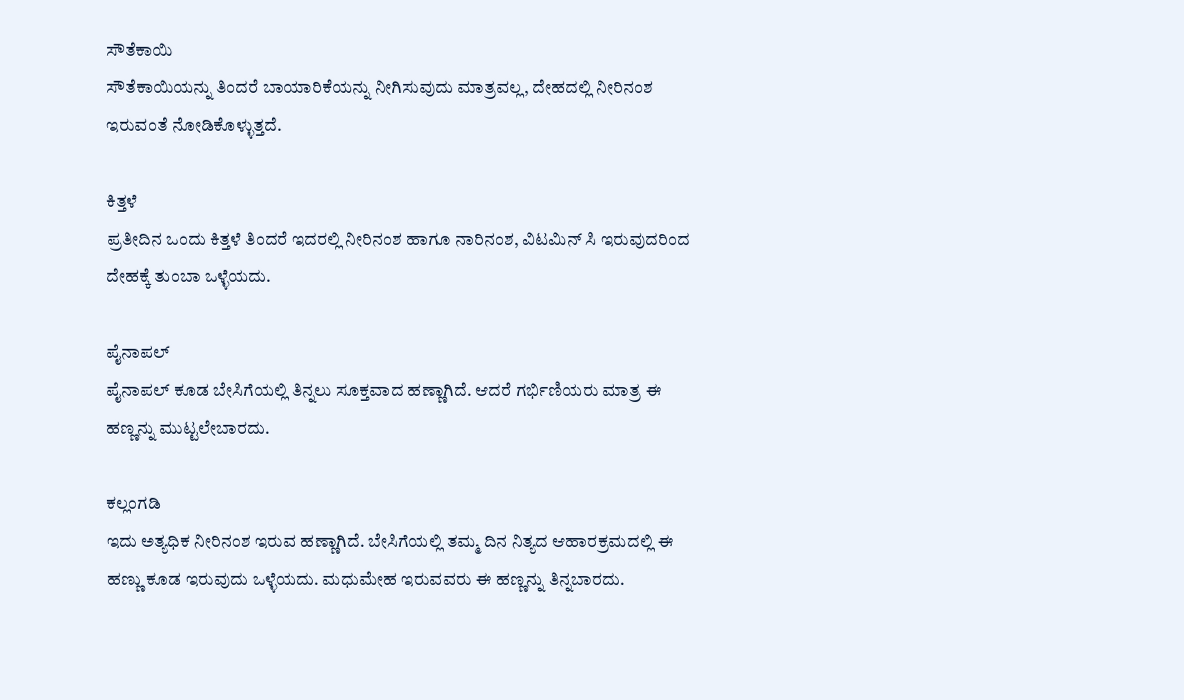ಸೌತೆಕಾಯಿ
ಸೌತೆಕಾಯಿಯನ್ನು ತಿಂದರೆ ಬಾಯಾರಿಕೆಯನ್ನು ನೀಗಿಸುವುದು ಮಾತ್ರವಲ್ಲ, ದೇಹದಲ್ಲಿ ನೀರಿನಂಶ ಇರುವಂತೆ ನೋಡಿಕೊಳ್ಳುತ್ತದೆ.

ಕಿತ್ತಳೆ
ಪ್ರತೀದಿನ ಒಂದು ಕಿತ್ತಳೆ ತಿಂದರೆ ಇದರಲ್ಲಿ ನೀರಿನಂಶ ಹಾಗೂ ನಾರಿನಂಶ, ವಿಟಮಿನ್ ಸಿ ಇರುವುದರಿಂದ ದೇಹಕ್ಕೆ ತುಂಬಾ ಒಳ್ಳೆಯದು.

ಪೈನಾಪಲ್
ಪೈನಾಪಲ್ ಕೂಡ ಬೇಸಿಗೆಯಲ್ಲಿ ತಿನ್ನಲು ಸೂಕ್ತವಾದ ಹಣ್ಣಾಗಿದೆ. ಆದರೆ ಗರ್ಭಿಣಿಯರು ಮಾತ್ರ ಈ ಹಣ್ಣನ್ನು ಮುಟ್ಟಲೇಬಾರದು.

ಕಲ್ಲಂಗಡಿ
ಇದು ಅತ್ಯಧಿಕ ನೀರಿನಂಶ ಇರುವ ಹಣ್ಣಾಗಿದೆ. ಬೇಸಿಗೆಯಲ್ಲಿ ತಮ್ಮ ದಿನ ನಿತ್ಯದ ಆಹಾರಕ್ರಮದಲ್ಲಿ ಈ ಹಣ್ಣು ಕೂಡ ಇರುವುದು ಒಳ್ಳೆಯದು. ಮಧುಮೇಹ ಇರುವವರು ಈ ಹಣ್ಣನ್ನು ತಿನ್ನಬಾರದು.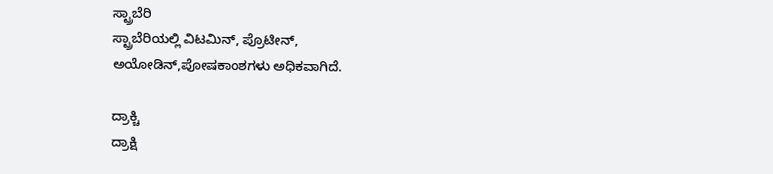ಸ್ಟ್ರಾಬೆರಿ
ಸ್ಟ್ರಾಬೆರಿಯಲ್ಲಿ ವಿಟಮಿನ್, ಪ್ರೊಟೀನ್, ಅಯೋಡಿನ್,ಪೋಷಕಾಂಶಗಳು ಅಧಿಕವಾಗಿದೆ.

ದ್ರಾಕ್ಚಿ
ದ್ರಾಕ್ಷಿ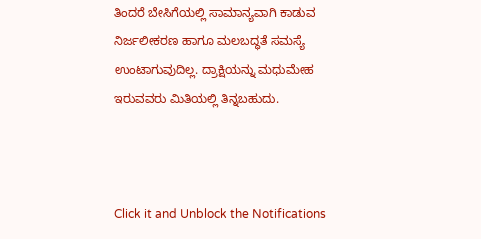ತಿಂದರೆ ಬೇಸಿಗೆಯಲ್ಲಿ ಸಾಮಾನ್ಯವಾಗಿ ಕಾಡುವ ನಿರ್ಜಲೀಕರಣ ಹಾಗೂ ಮಲಬದ್ಧತೆ ಸಮಸ್ಯೆ ಉಂಟಾಗುವುದಿಲ್ಲ. ದ್ರಾಕ್ಷಿಯನ್ನು ಮಧುಮೇಹ ಇರುವವರು ಮಿತಿಯಲ್ಲಿ ತಿನ್ನಬಹುದು.



Click it and Unblock the Notifications